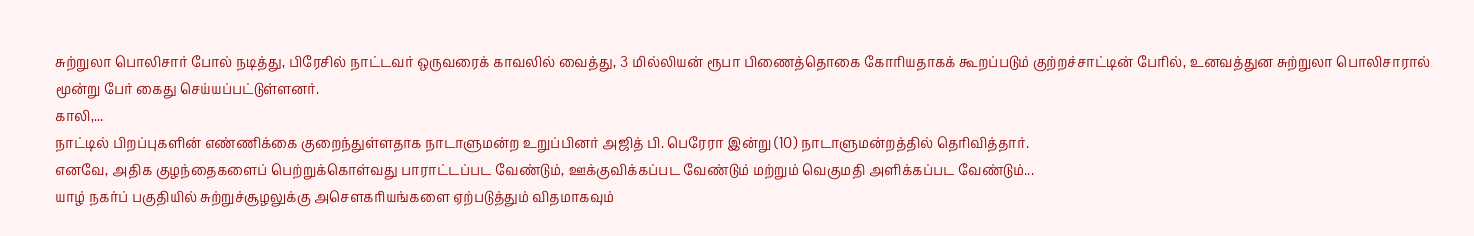சுற்றுலா பொலிசார் போல் நடித்து, பிரேசில் நாட்டவர் ஒருவரைக் காவலில் வைத்து, 3 மில்லியன் ரூபா பிணைத்தொகை கோரியதாகக் கூறப்படும் குற்றச்சாட்டின் பேரில், உனவத்துன சுற்றுலா பொலிசாரால் மூன்று பேர் கைது செய்யப்பட்டுள்ளனர்.
காலி,...
நாட்டில் பிறப்புகளின் எண்ணிக்கை குறைந்துள்ளதாக நாடாளுமன்ற உறுப்பினர் அஜித் பி. பெரேரா இன்று (10) நாடாளுமன்றத்தில் தெரிவித்தார்.
எனவே, அதிக குழந்தைகளைப் பெற்றுக்கொள்வது பாராட்டப்பட வேண்டும், ஊக்குவிக்கப்பட வேண்டும் மற்றும் வெகுமதி அளிக்கப்பட வேண்டும்...
யாழ் நகர்ப் பகுதியில் சுற்றுச்சூழலுக்கு அசௌகரியங்களை ஏற்படுத்தும் விதமாகவும்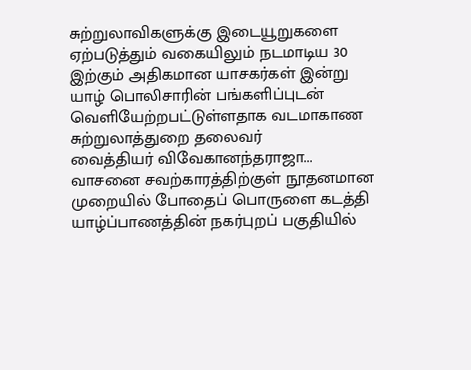சுற்றுலாவிகளுக்கு இடையூறுகளை ஏற்படுத்தும் வகையிலும் நடமாடிய 30 இற்கும் அதிகமான யாசகர்கள் இன்று யாழ் பொலிசாரின் பங்களிப்புடன்
வெளியேற்றபட்டுள்ளதாக வடமாகாண சுற்றுலாத்துறை தலைவர்
வைத்தியர் விவேகானந்தராஜா...
வாசனை சவற்காரத்திற்குள் நூதனமான முறையில் போதைப் பொருளை கடத்தி யாழ்ப்பாணத்தின் நகர்புறப் பகுதியில்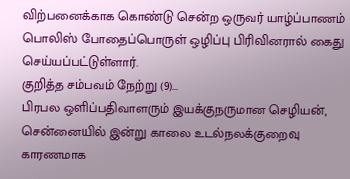விற்பனைக்காக கொண்டு சென்ற ஒருவர் யாழ்ப்பாணம் பொலிஸ் போதைப்பொருள் ஒழிப்பு பிரிவினரால் கைது செய்யப்பட்டுள்ளார்.
குறித்த சம்பவம் நேற்று (9)...
பிரபல ஒளிப்பதிவாளரும் இயக்குநருமான செழியன், சென்னையில் இன்று காலை உடல்நலக்குறைவு காரணமாக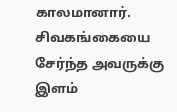காலமானார்.
சிவகங்கையை சேர்ந்த அவருக்கு இளம்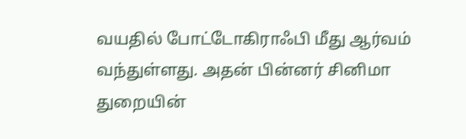வயதில் போட்டோகிராஃபி மீது ஆர்வம் வந்துள்ளது. அதன் பின்னர் சினிமா துறையின்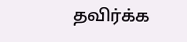தவிர்க்க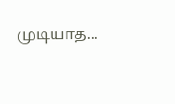முடியாத...